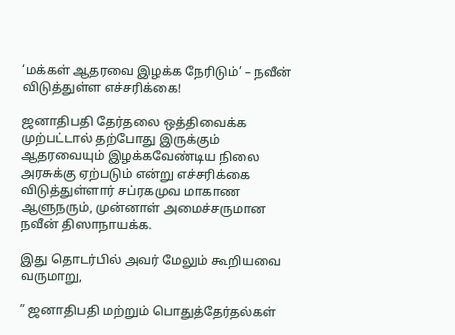‘மக்கள் ஆதரவை இழக்க நேரிடும்’ – நவீன் விடுத்துள்ள எச்சரிக்கை!

ஜனாதிபதி தேர்தலை ஒத்திவைக்க முற்பட்டால் தற்போது இருக்கும் ஆதரவையும் இழக்கவேண்டிய நிலை அரசுக்கு ஏற்படும் என்று எச்சரிக்கை விடுத்துள்ளார் சப்ரகமுவ மாகாண ஆளுநரும், முன்னாள் அமைச்சருமான நவீன் திஸாநாயக்க.

இது தொடர்பில் அவர் மேலும் கூறியவை வருமாறு,

” ஜனாதிபதி மற்றும் பொதுத்தேர்தல்கள்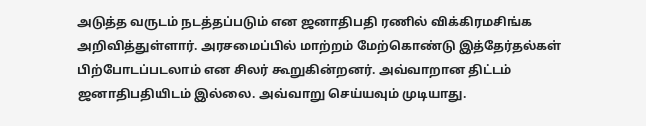அடுத்த வருடம் நடத்தப்படும் என ஜனாதிபதி ரணில் விக்கிரமசிங்க அறிவித்துள்ளார். அரசமைப்பில் மாற்றம் மேற்கொண்டு இத்தேர்தல்கள் பிற்போடப்படலாம் என சிலர் கூறுகின்றனர். அவ்வாறான திட்டம் ஜனாதிபதியிடம் இல்லை. அவ்வாறு செய்யவும் முடியாது.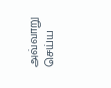அவ்வாறு செய்ய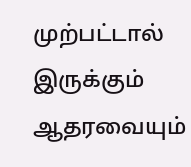முற்பட்டால் இருக்கும் ஆதரவையும்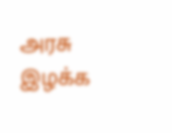அரசு இழக்க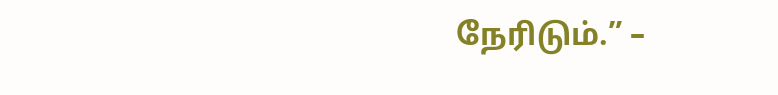நேரிடும்.” –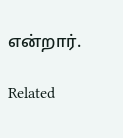என்றார்.

Related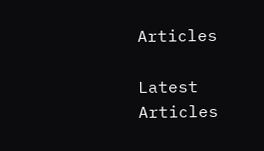Articles

Latest Articles